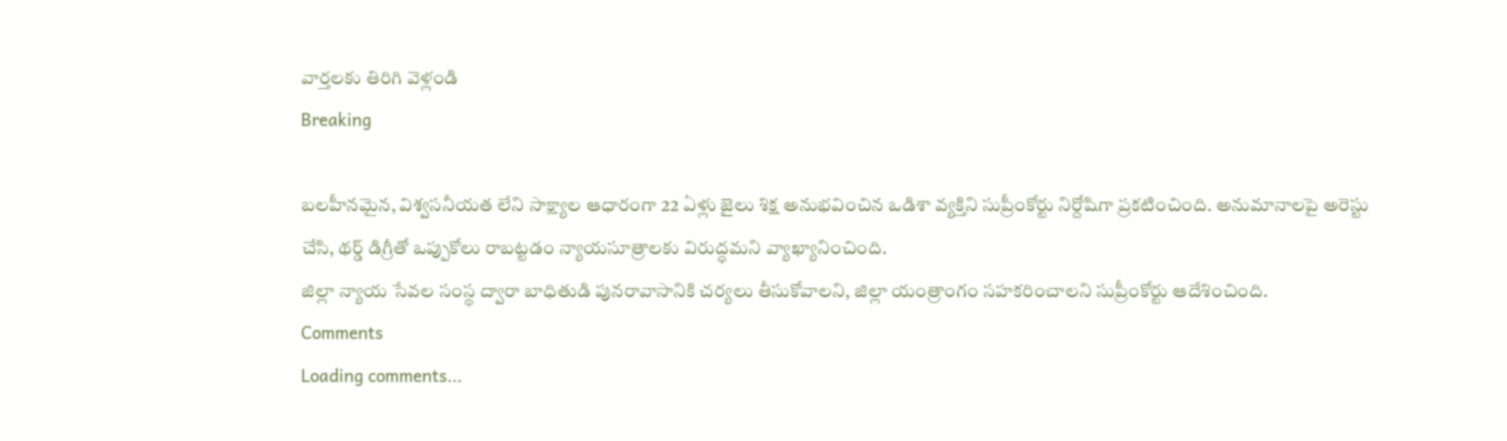వార్తలకు తిరిగి వెళ్లండి
Breaking

బలహీనమైన, విశ్వసనీయత లేని సాక్ష్యాల ఆధారంగా 22 ఏళ్లు జైలు శిక్ష అనుభవించిన ఒడిశా వ్యక్తిని సుప్రీంకోర్టు నిర్దోషిగా ప్రకటించింది. అనుమానాలపై అరెస్టు చేసి, థర్డ్ డిగ్రీతో ఒప్పుకోలు రాబట్టడం న్యాయసూత్రాలకు విరుద్ధమని వ్యాఖ్యానించింది.
జిల్లా న్యాయ సేవల సంస్థ ద్వారా బాధితుడి పునరావాసానికి చర్యలు తీసుకోవాలని, జిల్లా యంత్రాంగం సహకరించాలని సుప్రీంకోర్టు ఆదేశించింది.
Comments
Loading comments...